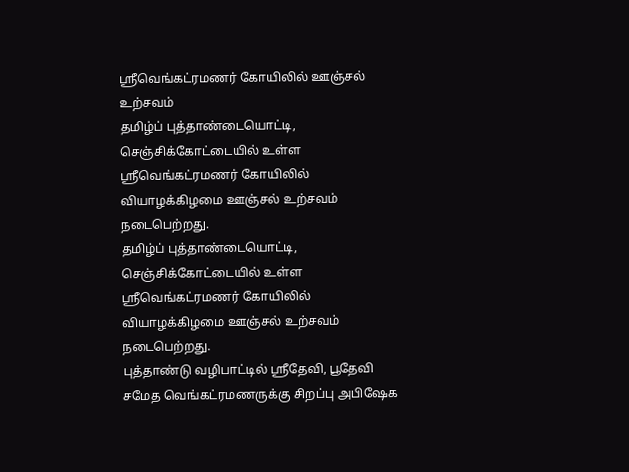ஸ்ரீவெங்கட்ரமணர் கோயிலில் ஊஞ்சல் உற்சவம்
தமிழ்ப் புத்தாண்டையொட்டி, செஞ்சிக்கோட்டையில் உள்ள ஸ்ரீவெங்கட்ரமணர் கோயிலில் வியாழக்கிழமை ஊஞ்சல் உற்சவம் நடைபெற்றது.
தமிழ்ப் புத்தாண்டையொட்டி, செஞ்சிக்கோட்டையில் உள்ள ஸ்ரீவெங்கட்ரமணர் கோயிலில் வியாழக்கிழமை ஊஞ்சல் உற்சவம் நடைபெற்றது.
புத்தாண்டு வழிபாட்டில் ஸ்ரீதேவி, பூதேவி சமேத வெங்கட்ரமணருக்கு சிறப்பு அபிஷேக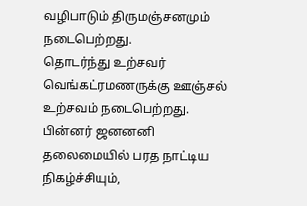வழிபாடும் திருமஞ்சனமும் நடைபெற்றது.
தொடர்ந்து உற்சவர் வெங்கட்ரமணருக்கு ஊஞ்சல் உற்சவம் நடைபெற்றது.
பின்னர் ஜனனனி தலைமையில் பரத நாட்டிய நிகழ்ச்சியும்,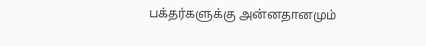பக்தர்களுக்கு அன்னதானமும்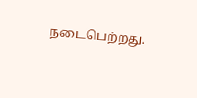நடைபெற்றது.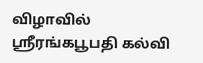விழாவில் ஸ்ரீரங்கபூபதி கல்வி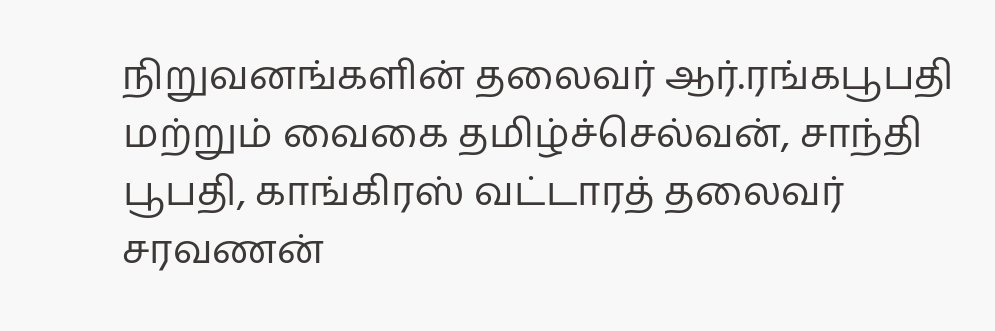நிறுவனங்களின் தலைவர் ஆர்.ரங்கபூபதி மற்றும் வைகை தமிழ்ச்செல்வன், சாந்தி பூபதி, காங்கிரஸ் வட்டாரத் தலைவர் சரவணன்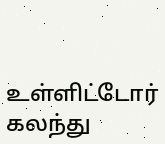உள்ளிட்டோர் கலந்து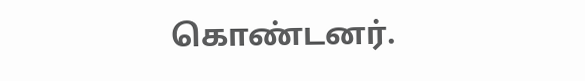கொண்டனர்.